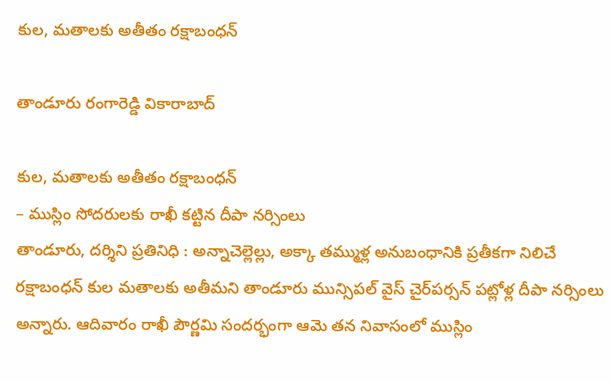కుల‌, మ‌తాల‌కు అతీతం ర‌క్షాబంధ‌న్

తాండూరు రంగారెడ్డి వికారాబాద్

కుల‌, మ‌తాల‌కు అతీతం ర‌క్షాబంధ‌న్
– ముస్లిం సోద‌రుల‌కు రాఖీ క‌ట్టిన దీపా న‌ర్సింలు
తాండూరు, ద‌ర్శిని ప్ర‌తినిధి : అన్నాచెల్లెల్లు, అక్కా త‌మ్ముళ్ల అనుబంధానికి ప్ర‌తీక‌గా నిలిచే ర‌క్షాబంధ‌న్ కుల మ‌తాల‌కు అతీమ‌ని తాండూరు మున్సిప‌ల్ వైస్ చైర్‌ప‌ర్స‌న్ ప‌ట్లోళ్ల దీపా న‌ర్సింలు అన్నారు. ఆదివారం రాఖీ పౌర్ణ‌మి సంద‌ర్భంగా ఆమె త‌న నివాసంలో ముస్లిం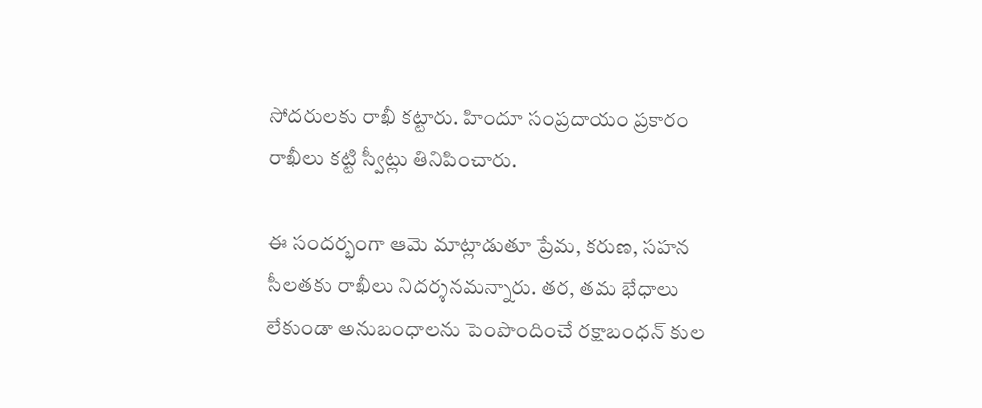సోద‌రుల‌కు రాఖీ క‌ట్టారు. హిందూ సంప్ర‌దాయం ప్ర‌కారం రాఖీలు క‌ట్టి స్వీట్లు తినిపించారు.

ఈ సంద‌ర్భంగా ఆమె మాట్లాడుతూ ప్రేమ, కరుణ, సహన సీలతకు రాఖీలు నిదర్శనమన్నారు. త‌ర‌, త‌మ భేధాలు లేకుండా అనుబంధాల‌ను పెంపొందించే రక్షాబంధ‌న్ కుల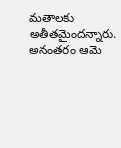మ‌తాల‌కు అతీత‌మైంద‌న్నారు. అనంత‌రం ఆమె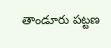తాండూరు ప‌ట్ట‌ణ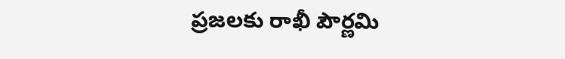ప్ర‌జ‌ల‌కు రాఖీ పౌర్ణ‌మి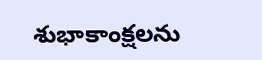శుభాకాంక్ష‌ల‌ను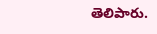తెలిపారు.